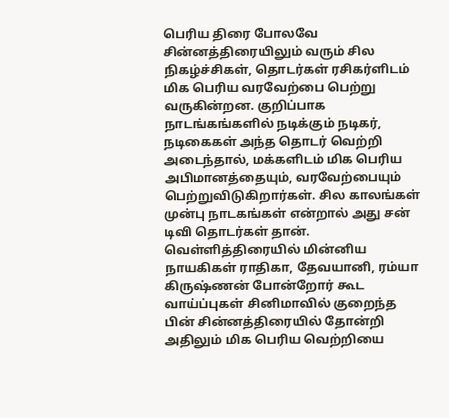பெரிய திரை போலவே சின்னத்திரையிலும் வரும் சில நிகழ்ச்சிகள், தொடர்கள் ரசிகர்ளிடம் மிக பெரிய வரவேற்பை பெற்று வருகின்றன. குறிப்பாக நாடங்கங்களில் நடிக்கும் நடிகர், நடிகைகள் அந்த தொடர் வெற்றி அடைந்தால், மக்களிடம் மிக பெரிய அபிமானத்தையும், வரவேற்பையும் பெற்றுவிடுகிறார்கள். சில காலங்கள் முன்பு நாடகங்கள் என்றால் அது சன் டிவி தொடர்கள் தான். வெள்ளித்திரையில் மின்னிய நாயகிகள் ராதிகா, தேவயானி, ரம்யா கிருஷ்ணன் போன்றோர் கூட வாய்ப்புகள் சினிமாவில் குறைந்த பின் சின்னத்திரையில் தோன்றி அதிலும் மிக பெரிய வெற்றியை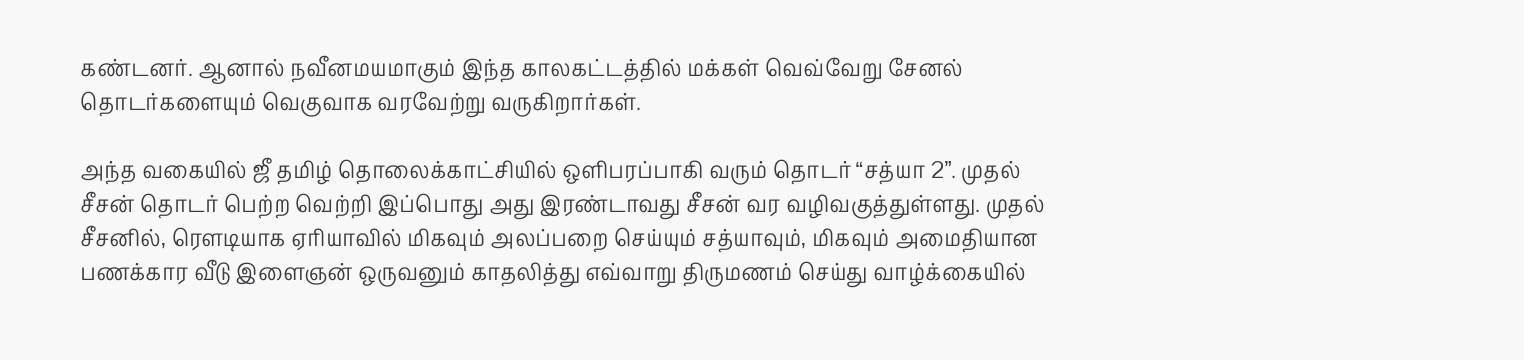கண்டனர். ஆனால் நவீனமயமாகும் இந்த காலகட்டத்தில் மக்கள் வெவ்வேறு சேனல் தொடர்களையும் வெகுவாக வரவேற்று வருகிறார்கள்.

அந்த வகையில் ஜீ தமிழ் தொலைக்காட்சியில் ஒளிபரப்பாகி வரும் தொடர் “சத்யா 2”. முதல் சீசன் தொடர் பெற்ற வெற்றி இப்பொது அது இரண்டாவது சீசன் வர வழிவகுத்துள்ளது. முதல் சீசனில், ரௌடியாக ஏரியாவில் மிகவும் அலப்பறை செய்யும் சத்யாவும், மிகவும் அமைதியான பணக்கார வீடு இளைஞன் ஒருவனும் காதலித்து எவ்வாறு திருமணம் செய்து வாழ்க்கையில்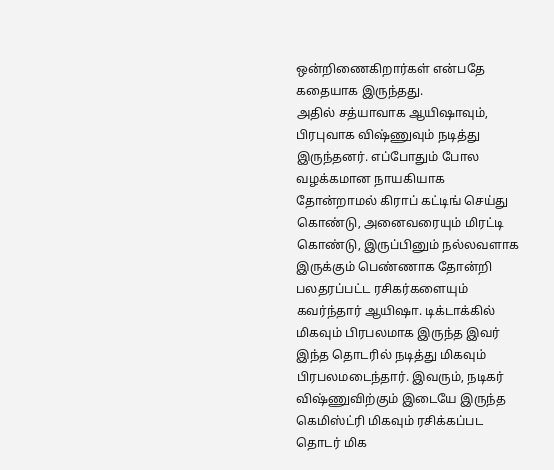ஒன்றிணைகிறார்கள் என்பதே கதையாக இருந்தது.
அதில் சத்யாவாக ஆயிஷாவும், பிரபுவாக விஷ்ணுவும் நடித்து இருந்தனர். எப்போதும் போல வழக்கமான நாயகியாக தோன்றாமல் கிராப் கட்டிங் செய்து கொண்டு, அனைவரையும் மிரட்டி கொண்டு, இருப்பினும் நல்லவளாக இருக்கும் பெண்ணாக தோன்றி பலதரப்பட்ட ரசிகர்களையும் கவர்ந்தார் ஆயிஷா. டிக்டாக்கில் மிகவும் பிரபலமாக இருந்த இவர் இந்த தொடரில் நடித்து மிகவும் பிரபலமடைந்தார். இவரும், நடிகர் விஷ்ணுவிற்கும் இடையே இருந்த கெமிஸ்ட்ரி மிகவும் ரசிக்கப்பட தொடர் மிக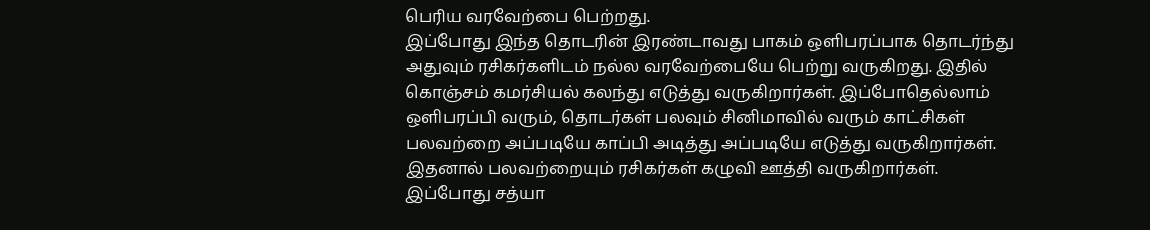பெரிய வரவேற்பை பெற்றது.
இப்போது இந்த தொடரின் இரண்டாவது பாகம் ஒளிபரப்பாக தொடர்ந்து அதுவும் ரசிகர்களிடம் நல்ல வரவேற்பையே பெற்று வருகிறது. இதில் கொஞ்சம் கமர்சியல் கலந்து எடுத்து வருகிறார்கள். இப்போதெல்லாம் ஒளிபரப்பி வரும், தொடர்கள் பலவும் சினிமாவில் வரும் காட்சிகள் பலவற்றை அப்படியே காப்பி அடித்து அப்படியே எடுத்து வருகிறார்கள். இதனால் பலவற்றையும் ரசிகர்கள் கழுவி ஊத்தி வருகிறார்கள்.
இப்போது சத்யா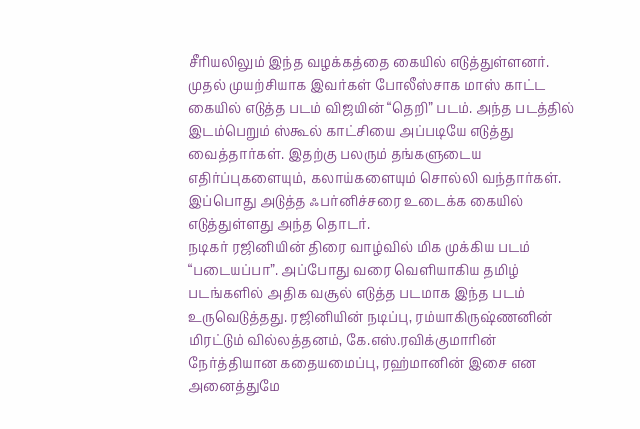சீரியலிலும் இந்த வழக்கத்தை கையில் எடுத்துள்ளனர். முதல் முயற்சியாக இவர்கள் போலீஸ்சாக மாஸ் காட்ட கையில் எடுத்த படம் விஜயின் “தெறி” படம். அந்த படத்தில் இடம்பெறும் ஸ்கூல் காட்சியை அப்படியே எடுத்து வைத்தார்கள். இதற்கு பலரும் தங்களுடைய எதிர்ப்புகளையும், கலாய்களையும் சொல்லி வந்தார்கள். இப்பொது அடுத்த ஃபர்னிச்சரை உடைக்க கையில் எடுத்துள்ளது அந்த தொடர்.
நடிகர் ரஜினியின் திரை வாழ்வில் மிக முக்கிய படம் “படையப்பா”. அப்போது வரை வெளியாகிய தமிழ் படங்களில் அதிக வசூல் எடுத்த படமாக இந்த படம் உருவெடுத்தது. ரஜினியின் நடிப்பு, ரம்யாகிருஷ்ணனின் மிரட்டும் வில்லத்தனம், கே.எஸ்.ரவிக்குமாரின் நேர்த்தியான கதையமைப்பு, ரஹ்மானின் இசை என அனைத்துமே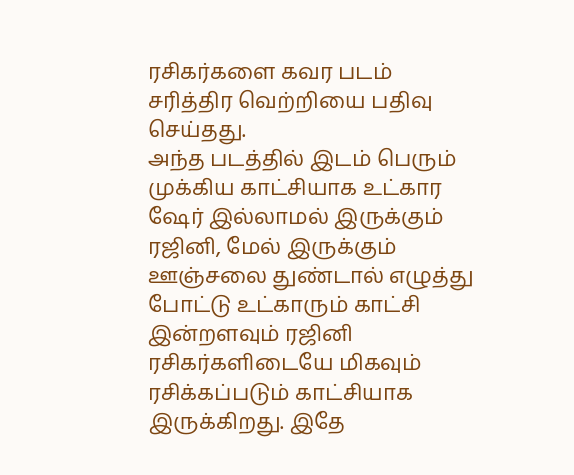ரசிகர்களை கவர படம் சரித்திர வெற்றியை பதிவு செய்தது.
அந்த படத்தில் இடம் பெரும் முக்கிய காட்சியாக உட்கார ஷேர் இல்லாமல் இருக்கும் ரஜினி, மேல் இருக்கும் ஊஞ்சலை துண்டால் எழுத்து போட்டு உட்காரும் காட்சி இன்றளவும் ரஜினி ரசிகர்களிடையே மிகவும் ரசிக்கப்படும் காட்சியாக இருக்கிறது. இதே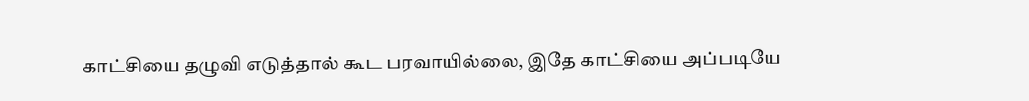காட்சியை தழுவி எடுத்தால் கூட பரவாயில்லை, இதே காட்சியை அப்படியே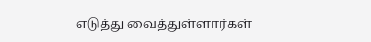எடுத்து வைத்துள்ளார்கள்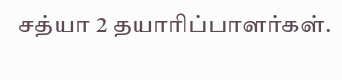சத்யா 2 தயாரிப்பாளர்கள்.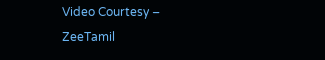Video Courtesy – ZeeTamil